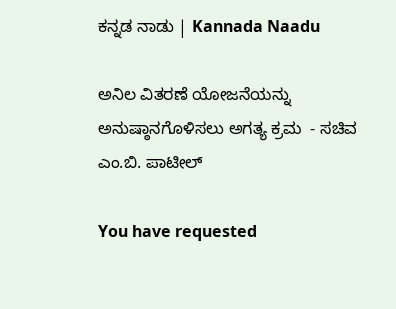ಕನ್ನಡ ನಾಡು | Kannada Naadu

ಅನಿಲ ವಿತರಣೆ ಯೋಜನೆಯನ್ನು ಅನುಷ್ಠಾನಗೊಳಿಸಲು ಅಗತ್ಯ ಕ್ರಮ  - ಸಚಿವ ಎಂ.ಬಿ. ಪಾಟೀಲ್

You have requested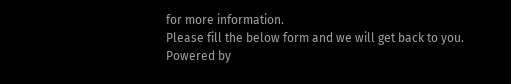for more information.
Please fill the below form and we will get back to you.
Powered by